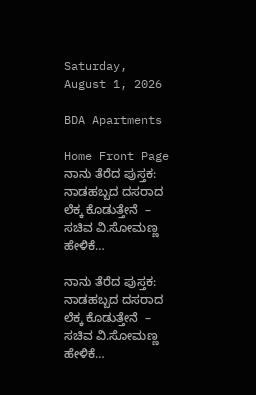Saturday, August 1, 2026

BDA Apartments

Home Front Page ನಾನು ತೆರೆದ ಪುಸ್ತಕ: ನಾಡಹಬ್ಬದ ದಸರಾದ ಲೆಕ್ಕ ಕೊಡುತ್ತೇನೆ  – ಸಚಿವ ವಿ.ಸೋಮಣ್ಣ ಹೇಳಿಕೆ…

ನಾನು ತೆರೆದ ಪುಸ್ತಕ: ನಾಡಹಬ್ಬದ ದಸರಾದ ಲೆಕ್ಕ ಕೊಡುತ್ತೇನೆ  – ಸಚಿವ ವಿ.ಸೋಮಣ್ಣ ಹೇಳಿಕೆ…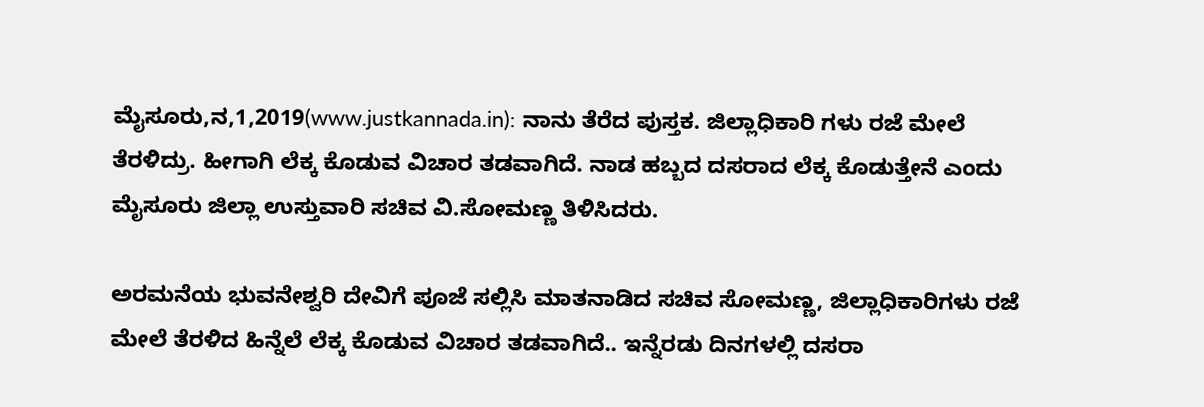ಮೈಸೂರು,ನ,1,2019(www.justkannada.in): ನಾನು ತೆರೆದ ಪುಸ್ತಕ. ಜಿಲ್ಲಾಧಿಕಾರಿ ಗಳು ರಜೆ ಮೇಲೆ ತೆರಳಿದ್ರು. ಹೀಗಾಗಿ ಲೆಕ್ಕ ಕೊಡುವ ವಿಚಾರ ತಡವಾಗಿದೆ. ನಾಡ ಹಬ್ಬದ ದಸರಾದ ಲೆಕ್ಕ ಕೊಡುತ್ತೇನೆ ಎಂದು ಮೈಸೂರು ಜಿಲ್ಲಾ ಉಸ್ತುವಾರಿ ಸಚಿವ ವಿ.ಸೋಮಣ್ಣ ತಿಳಿಸಿದರು.

ಅರಮನೆಯ ಭುವನೇಶ್ವರಿ ದೇವಿಗೆ ಪೂಜೆ ಸಲ್ಲಿಸಿ ಮಾತನಾಡಿದ ಸಚಿವ ಸೋಮಣ್ಣ, ಜಿಲ್ಲಾಧಿಕಾರಿಗಳು ರಜೆ ಮೇಲೆ ತೆರಳಿದ ಹಿನ್ನೆಲೆ ಲೆಕ್ಕ ಕೊಡುವ ವಿಚಾರ ತಡವಾಗಿದೆ.. ಇನ್ನೆರಡು ದಿನಗಳಲ್ಲಿ ದಸರಾ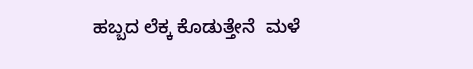ಹಬ್ಬದ ಲೆಕ್ಕ ಕೊಡುತ್ತೇನೆ  ಮಳೆ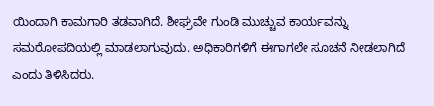ಯಿಂದಾಗಿ ಕಾಮಗಾರಿ ತಡವಾಗಿದೆ. ಶೀಘ್ರವೇ ಗುಂಡಿ ಮುಚ್ಚುವ ಕಾರ್ಯವನ್ನು ಸಮರೋಪದಿಯಲ್ಲಿ ಮಾಡಲಾಗುವುದು. ಅಧಿಕಾರಿಗಳಿಗೆ ಈಗಾಗಲೇ ಸೂಚನೆ ನೀಡಲಾಗಿದೆ ಎಂದು ತಿಳಿಸಿದರು.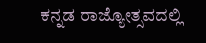ಕನ್ನಡ ರಾಜ್ಯೋತ್ಸವದಲ್ಲಿ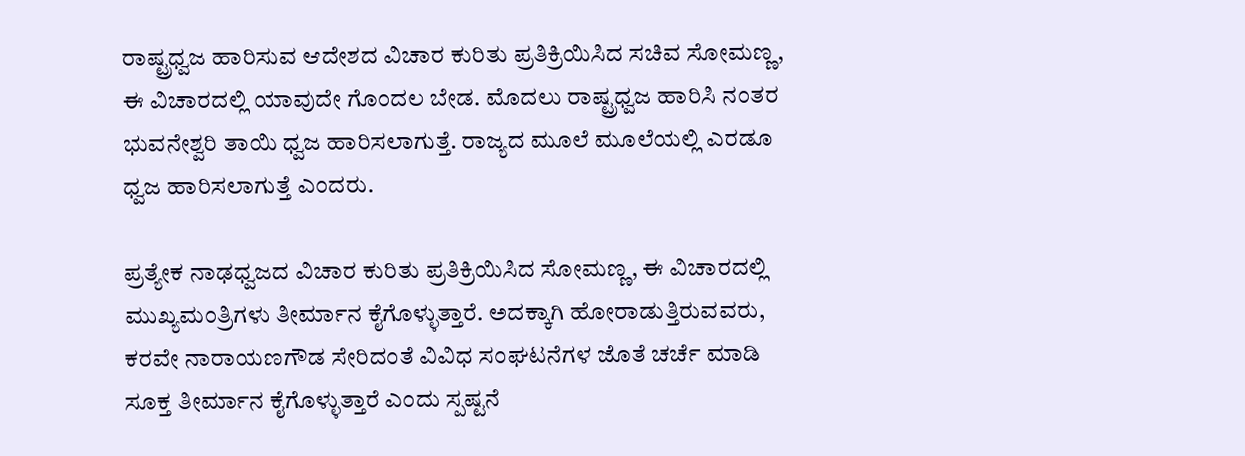ರಾಷ್ಟ್ರಧ್ವಜ ಹಾರಿಸುವ ಆದೇಶದ ವಿಚಾರ ಕುರಿತು ಪ್ರತಿಕ್ರಿಯಿಸಿದ ಸಚಿವ ಸೋಮಣ್ಣ, ಈ ವಿಚಾರದಲ್ಲಿ ಯಾವುದೇ ಗೊಂದಲ ಬೇಡ. ಮೊದಲು ರಾಷ್ಟ್ರಧ್ವಜ ಹಾರಿಸಿ ನಂತರ ಭುವನೇಶ್ವರಿ ತಾಯಿ ಧ್ವಜ ಹಾರಿಸಲಾಗುತ್ತೆ. ರಾಜ್ಯದ ಮೂಲೆ ಮೂಲೆಯಲ್ಲಿ ಎರಡೂ ಧ್ವಜ ಹಾರಿಸಲಾಗುತ್ತೆ ಎಂದರು.

ಪ್ರತ್ಯೇಕ ನಾಢಧ್ವಜದ ವಿಚಾರ ಕುರಿತು ಪ್ರತಿಕ್ರಿಯಿಸಿದ ಸೋಮಣ್ಣ, ಈ ವಿಚಾರದಲ್ಲಿ ಮುಖ್ಯಮಂತ್ರಿಗಳು ತೀರ್ಮಾನ ಕೈಗೊಳ್ಳುತ್ತಾರೆ. ಅದಕ್ಕಾಗಿ ಹೋರಾಡುತ್ತಿರುವವರು, ಕರವೇ ನಾರಾಯಣಗೌಡ ಸೇರಿದಂತೆ ವಿವಿಧ ಸಂಘಟನೆಗಳ ಜೊತೆ ಚರ್ಚೆ ಮಾಡಿ ಸೂಕ್ತ ತೀರ್ಮಾನ ಕೈಗೊಳ್ಳುತ್ತಾರೆ ಎಂದು ಸ್ಪಷ್ಟನೆ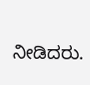ನೀಡಿದರು.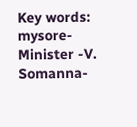Key words: mysore-  Minister -V. Somanna-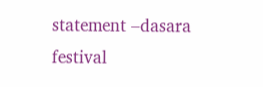statement –dasara festival